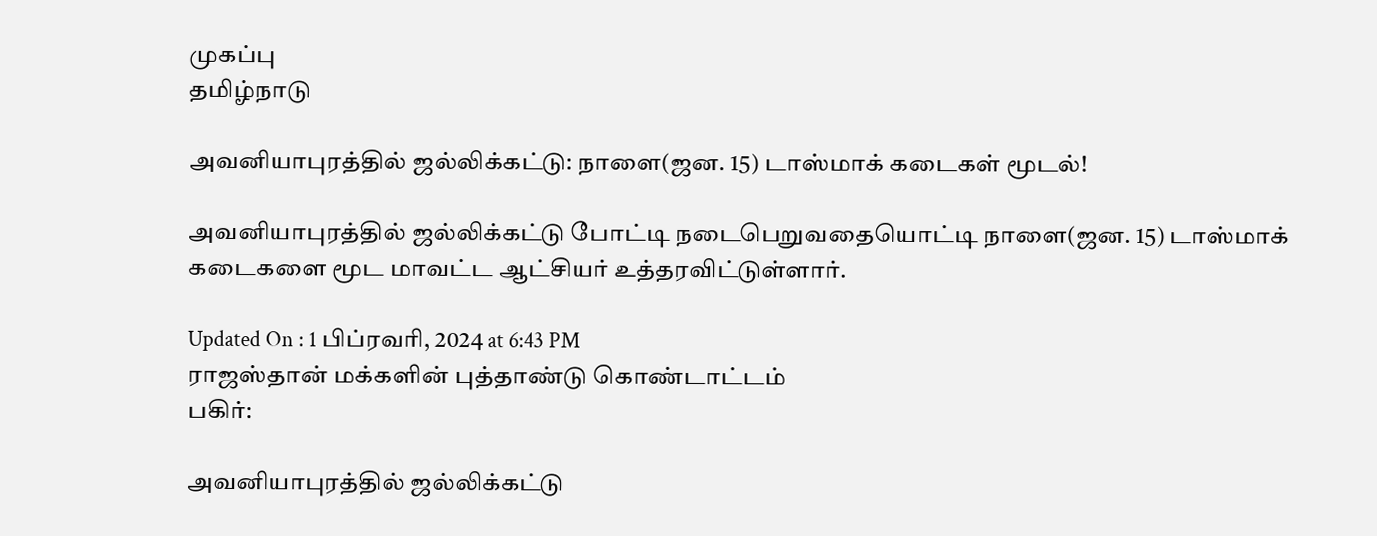முகப்பு
தமிழ்நாடு

அவனியாபுரத்தில் ஜல்லிக்கட்டு: நாளை(ஜன. 15) டாஸ்மாக் கடைகள் மூடல்!

அவனியாபுரத்தில் ஜல்லிக்கட்டு போட்டி நடைபெறுவதையொட்டி நாளை(ஜன. 15) டாஸ்மாக் கடைகளை மூட மாவட்ட ஆட்சியர் உத்தரவிட்டுள்ளார்.

Updated On : 1 பிப்ரவரி, 2024 at 6:43 PM
ராஜஸ்தான் மக்களின் புத்தாண்டு கொண்டாட்டம்
பகிர்:

அவனியாபுரத்தில் ஜல்லிக்கட்டு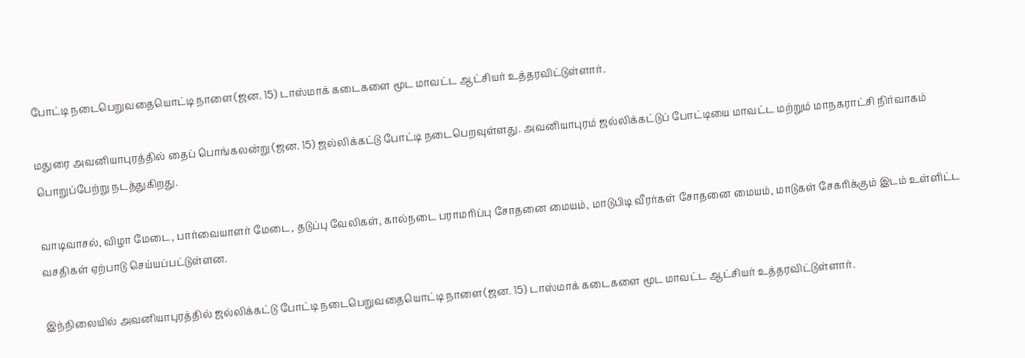போட்டி நடைபெறுவதையொட்டி நாளை(ஜன. 15) டாஸ்மாக் கடைகளை மூட மாவட்ட ஆட்சியர் உத்தரவிட்டுள்ளார்.

மதுரை அவனியாபுரத்தில் தைப் பொங்கலன்று (ஜன. 15) ஜல்லிக்கட்டு போட்டி நடைபெறவுள்ளது. அவனியாபுரம் ஜல்லிக்கட்டுப் போட்டியை மாவட்ட மற்றும் மாநகராட்சி நிர்வாகம் பொறுப்பேற்று நடத்துகிறது.

வாடிவாசல், விழா மேடை, பார்வையாளர் மேடை, தடுப்பு வேலிகள், கால்நடை பராமரிப்பு சோதனை மையம், மாடுபிடி வீரர்கள் சோதனை மையம், மாடுகள் சேகரிக்கும் இடம் உள்ளிட்ட வசதிகள் ஏற்பாடு செய்யப்பட்டுள்ளன.

இந்நிலையில் அவனியாபுரத்தில் ஜல்லிக்கட்டு போட்டி நடைபெறுவதையொட்டி நாளை(ஜன. 15) டாஸ்மாக் கடைகளை மூட மாவட்ட ஆட்சியர் உத்தரவிட்டுள்ளார்.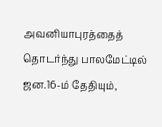அவனியாபுரத்தைத் தொடர்ந்து பாலமேட்டில் ஜன.16-ம் தேதியும்,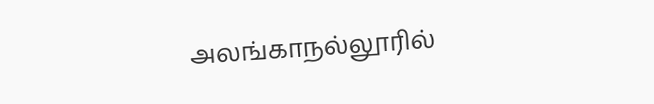அலங்காநல்லூரில்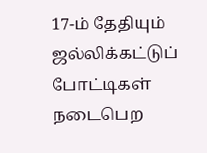17-ம் தேதியும் ஜல்லிக்கட்டுப் போட்டிகள் நடைபெற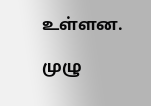உள்ளன.

முழு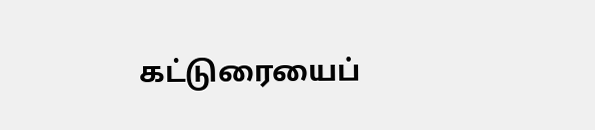கட்டுரையைப்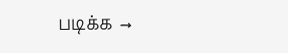படிக்க →